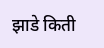झाडे किती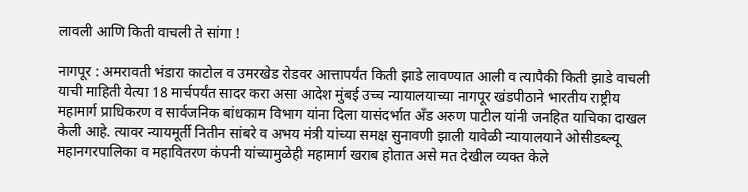लावली आणि किती वाचली ते सांगा !

नागपूर : अमरावती भंडारा काटोल व उमरखेड रोडवर आत्तापर्यंत किती झाडे लावण्यात आली व त्यापैकी किती झाडे वाचली याची माहिती येत्या 18 मार्चपर्यंत सादर करा असा आदेश मुंबई उच्च न्यायालयाच्या नागपूर खंडपीठाने भारतीय राष्ट्रीय महामार्ग प्राधिकरण व सार्वजनिक बांधकाम विभाग यांना दिला यासंदर्भात अँड अरुण पाटील यांनी जनहित याचिका दाखल केली आहे. त्यावर न्यायमूर्ती नितीन सांबरे व अभय मंत्री यांच्या समक्ष सुनावणी झाली यावेळी न्यायालयाने ओसीडब्ल्यू महानगरपालिका व महावितरण कंपनी यांच्यामुळेही महामार्ग खराब होतात असे मत देखील व्यक्त केले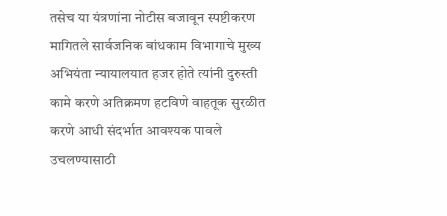तसेच या यंत्रणांना नोटीस बजावून स्पष्टीकरण मागितले सार्वजनिक बांधकाम विभागाचे मुख्य अभियंता न्यायालयात हजर होते त्यांनी दुरुस्ती कामे करणे अतिक्रमण हटविणे वाहतूक सुरळीत करणे आधी संदर्भात आवश्यक पावले उचलण्यासाठी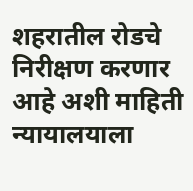शहरातील रोडचे निरीक्षण करणार आहे अशी माहिती न्यायालयाला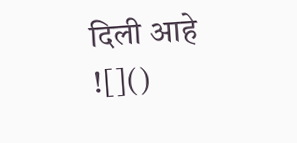दिली आहे
![]()